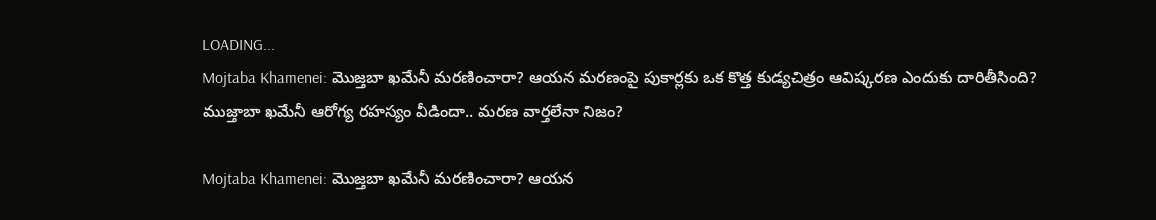LOADING...
Mojtaba Khamenei: మొజ్తబా ఖమేనీ మరణించారా? ఆయన మరణంపై పుకార్లకు ఒక కొత్త కుడ్యచిత్రం ఆవిష్కరణ ఎందుకు దారితీసింది?
ముజ్తాబా ఖమేనీ ఆరోగ్య రహస్యం వీడిందా.. మరణ వార్తలేనా నిజం?

Mojtaba Khamenei: మొజ్తబా ఖమేనీ మరణించారా? ఆయన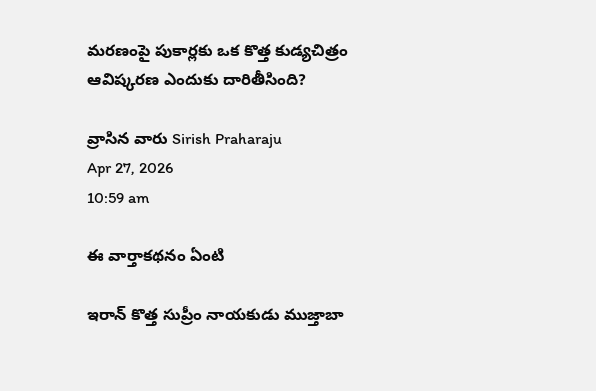మరణంపై పుకార్లకు ఒక కొత్త కుడ్యచిత్రం ఆవిష్కరణ ఎందుకు దారితీసింది?

వ్రాసిన వారు Sirish Praharaju
Apr 27, 2026
10:59 am

ఈ వార్తాకథనం ఏంటి

ఇరాన్ కొత్త సుప్రీం నాయకుడు ముజ్తాబా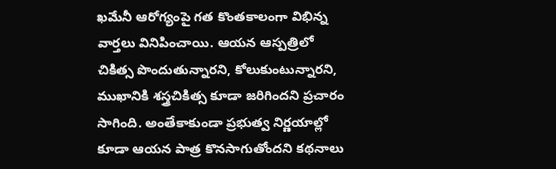ఖమేనీ ఆరోగ్యంపై గత కొంతకాలంగా విభిన్న వార్తలు వినిపించాయి. ఆయన ఆస్పత్రిలో చికిత్స పొందుతున్నారని, కోలుకుంటున్నారని, ముఖానికి శస్త్రచికిత్స కూడా జరిగిందని ప్రచారం సాగింది. అంతేకాకుండా ప్రభుత్వ నిర్ణయాల్లో కూడా ఆయన పాత్ర కొనసాగుతోందని కథనాలు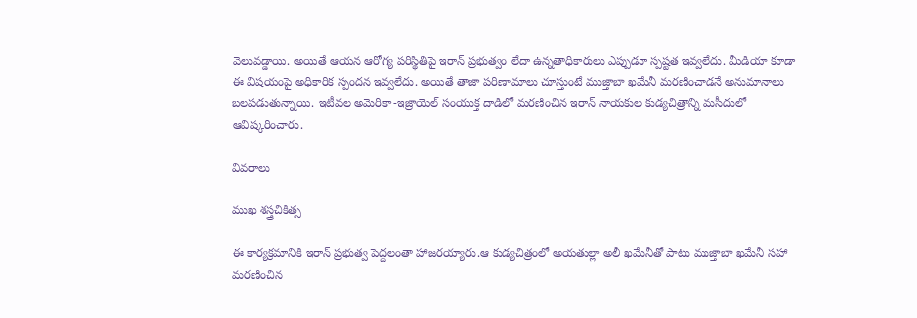వెలువడ్డాయి. అయితే ఆయన ఆరోగ్య పరిస్థితిపై ఇరాన్ ప్రభుత్వం లేదా ఉన్నతాధికారులు ఎప్పుడూ స్పష్టత ఇవ్వలేదు. మీడియా కూడా ఈ విషయంపై అధికారిక స్పందన ఇవ్వలేదు. అయితే తాజా పరిణామాలు చూస్తుంటే ముజ్తాబా ఖమేనీ మరణించాడనే అనుమానాలు బలపడుతున్నాయి. ఇటీవల అమెరికా-ఇజ్రాయెల్ సంయుక్త దాడిలో మరణించిన ఇరాన్ నాయకుల కుడ్యచిత్రాన్ని మసీదులో ఆవిష్కరించారు.

వివరాలు

ముఖ శస్త్రచికిత్స

ఈ కార్యక్రమానికి ఇరాన్ ప్రభుత్వ పెద్దలంతా హాజరయ్యారు.ఆ కుడ్యచిత్రంలో అయతుల్లా అలీ ఖమేనీతో పాటు ముజ్తాబా ఖమేనీ సహా మరణించిన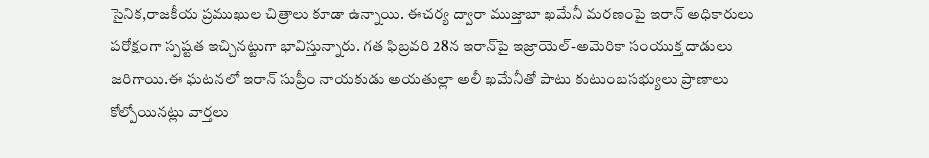సైనిక,రాజకీయ ప్రముఖుల చిత్రాలు కూడా ఉన్నాయి. ఈచర్య ద్వారా ముజ్తాబా ఖమేనీ మరణంపై ఇరాన్ అధికారులు పరోక్షంగా స్పష్టత ఇచ్చినట్టుగా భావిస్తున్నారు. గత ఫిబ్రవరి 28న ఇరాన్‌పై ఇజ్రాయెల్-అమెరికా సంయుక్త దాడులు జరిగాయి.ఈ ఘటనలో ఇరాన్ సుప్రీం నాయకుడు అయతుల్లా అలీ ఖమేనీతో పాటు కుటుంబసభ్యులు ప్రాణాలు కోల్పోయినట్లు వార్తలు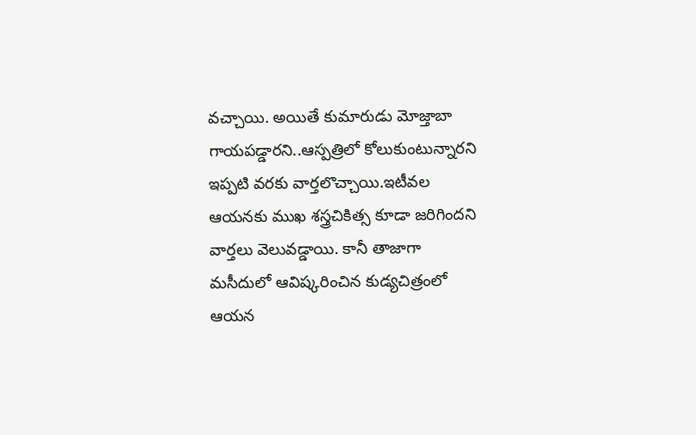వచ్చాయి. అయితే కుమారుడు మోజ్తాబా గాయపడ్డారని..ఆస్పత్రిలో కోలుకుంటున్నారని ఇప్పటి వరకు వార్తలొచ్చాయి.ఇటీవల ఆయనకు ముఖ శస్త్రచికిత్స కూడా జరిగిందని వార్తలు వెలువడ్డాయి. కానీ తాజాగా మసీదులో ఆవిష్కరించిన కుడ్యచిత్రంలో ఆయన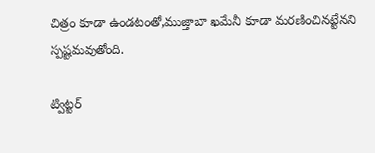చిత్రం కూడా ఉండటంతో,ముజ్తాబా ఖమేనీ కూడా మరణించినట్టేనని స్పష్టమవుతోంది.

ట్విట్టర్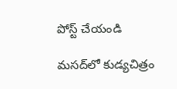పోస్ట్ చేయండి

మసద్‌లో కుడ్యచిత్రం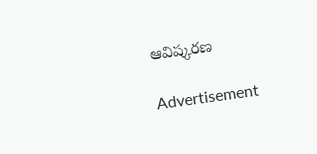ఆవిష్కరణ

Advertisement